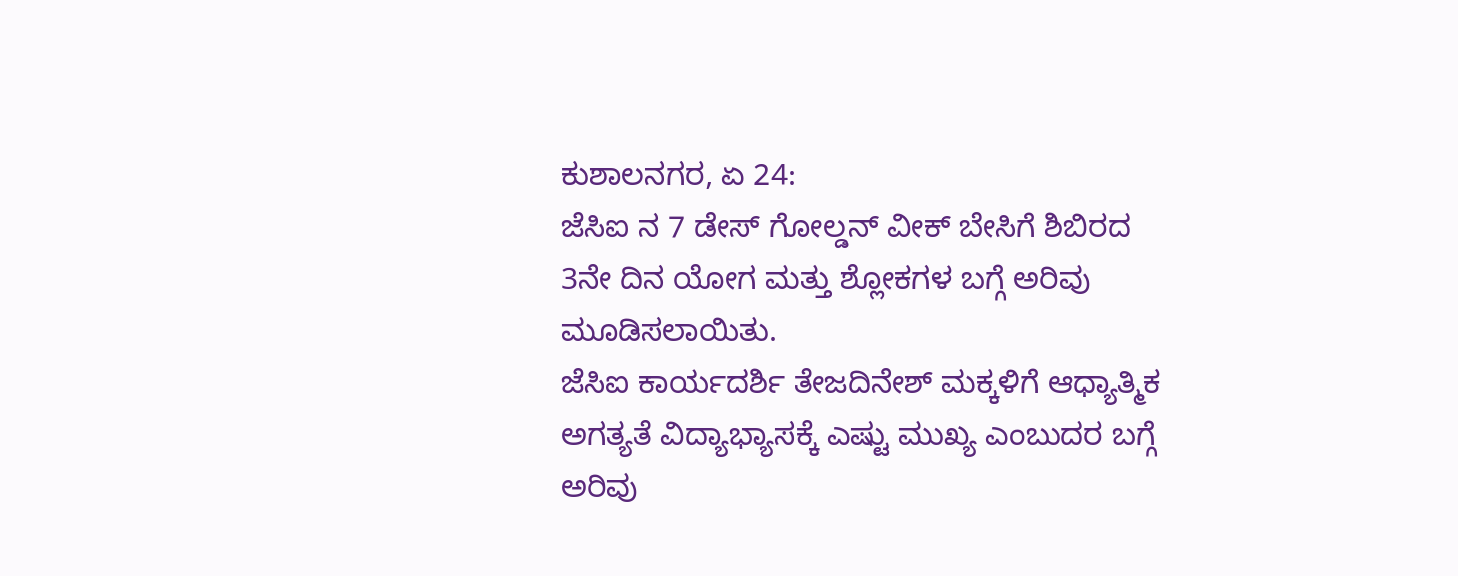ಕುಶಾಲನಗರ, ಏ 24:
ಜೆಸಿಐ ನ 7 ಡೇಸ್ ಗೋಲ್ಡನ್ ವೀಕ್ ಬೇಸಿಗೆ ಶಿಬಿರದ 3ನೇ ದಿನ ಯೋಗ ಮತ್ತು ಶ್ಲೋಕಗಳ ಬಗ್ಗೆ ಅರಿವು ಮೂಡಿಸಲಾಯಿತು.
ಜೆಸಿಐ ಕಾರ್ಯದರ್ಶಿ ತೇಜದಿನೇಶ್ ಮಕ್ಕಳಿಗೆ ಆಧ್ಯಾತ್ಮಿಕ ಅಗತ್ಯತೆ ವಿದ್ಯಾಭ್ಯಾಸಕ್ಕೆ ಎಷ್ಟು ಮುಖ್ಯ ಎಂಬುದರ ಬಗ್ಗೆ ಅರಿವು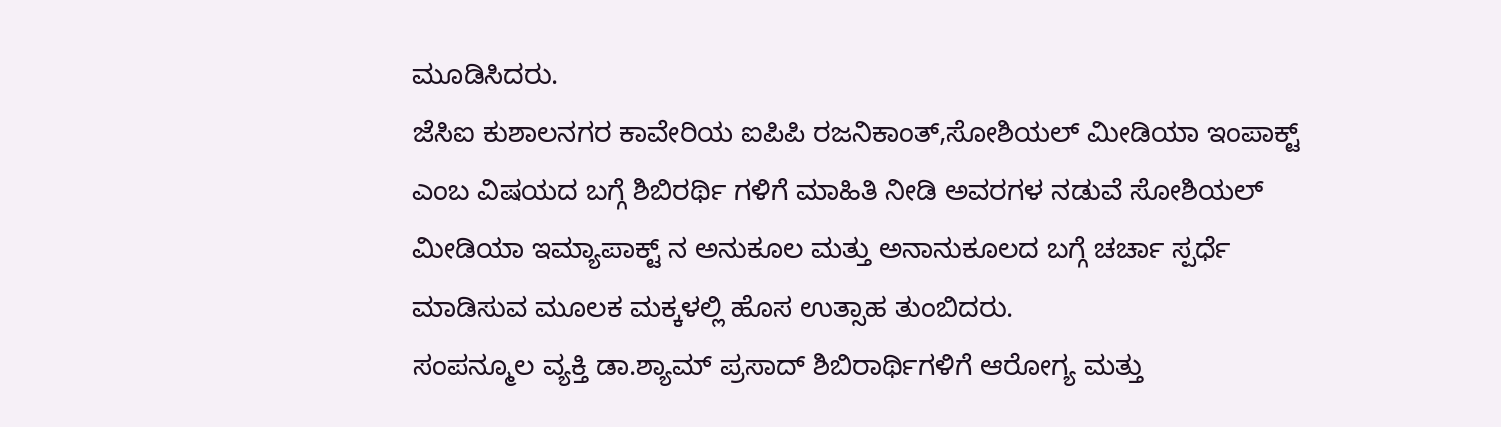ಮೂಡಿಸಿದರು.
ಜೆಸಿಐ ಕುಶಾಲನಗರ ಕಾವೇರಿಯ ಐಪಿಪಿ ರಜನಿಕಾಂತ್,ಸೋಶಿಯಲ್ ಮೀಡಿಯಾ ಇಂಪಾಕ್ಟ್ ಎಂಬ ವಿಷಯದ ಬಗ್ಗೆ ಶಿಬಿರರ್ಥಿ ಗಳಿಗೆ ಮಾಹಿತಿ ನೀಡಿ ಅವರಗಳ ನಡುವೆ ಸೋಶಿಯಲ್ ಮೀಡಿಯಾ ಇಮ್ಯಾಪಾಕ್ಟ್ ನ ಅನುಕೂಲ ಮತ್ತು ಅನಾನುಕೂಲದ ಬಗ್ಗೆ ಚರ್ಚಾ ಸ್ಪರ್ಧೆ ಮಾಡಿಸುವ ಮೂಲಕ ಮಕ್ಕಳಲ್ಲಿ ಹೊಸ ಉತ್ಸಾಹ ತುಂಬಿದರು.
ಸಂಪನ್ಮೂಲ ವ್ಯಕ್ತಿ ಡಾ.ಶ್ಯಾಮ್ ಪ್ರಸಾದ್ ಶಿಬಿರಾರ್ಥಿಗಳಿಗೆ ಆರೋಗ್ಯ ಮತ್ತು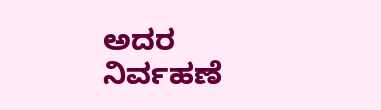ಅದರ ನಿರ್ವಹಣೆ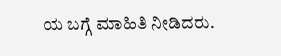ಯ ಬಗ್ಗೆ ಮಾಹಿತಿ ನೀಡಿದರು.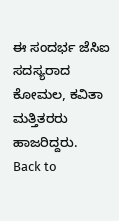ಈ ಸಂದರ್ಭ ಜೆಸಿಐ ಸದಸ್ಯರಾದ ಕೋಮಲ, ಕವಿತಾ ಮತ್ತಿತರರು ಹಾಜರಿದ್ದರು.
Back to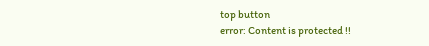top button
error: Content is protected !!